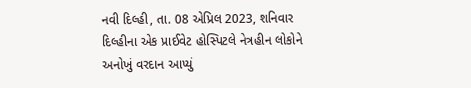નવી દિલ્હી, તા. 08 એપ્રિલ 2023, શનિવાર
દિલ્હીના એક પ્રાઈવેટ હોસ્પિટલે નેત્રહીન લોકોને અનોખું વરદાન આપ્યું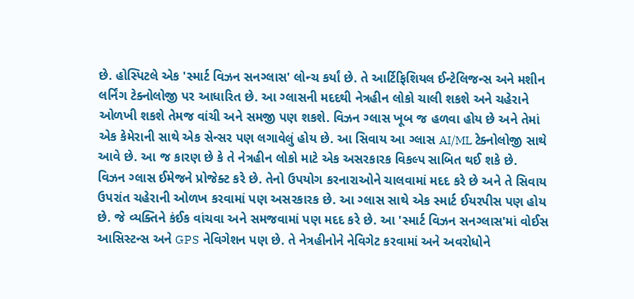છે. હોસ્પિટલે એક 'સ્માર્ટ વિઝન સનગ્લાસ' લોન્ચ કર્યાં છે. તે આર્ટિફિશિયલ ઈન્ટેલિજન્સ અને મશીન લર્નિંગ ટેક્નોલોજી પર આધારિત છે. આ ગ્લાસની મદદથી નેત્રહીન લોકો ચાલી શકશે અને ચહેરાને ઓળખી શકશે તેમજ વાંચી અને સમજી પણ શકશે. વિઝન ગ્લાસ ખૂબ જ હળવા હોય છે અને તેમાં એક કેમેરાની સાથે એક સેન્સર પણ લગાવેલું હોય છે. આ સિવાય આ ગ્લાસ AI/ML ટેક્નોલોજી સાથે આવે છે. આ જ કારણ છે કે તે નેત્રહીન લોકો માટે એક અસરકારક વિકલ્પ સાબિત થઈ શકે છે.
વિઝન ગ્લાસ ઈમેજને પ્રોજેક્ટ કરે છે. તેનો ઉપયોગ કરનારાઓને ચાલવામાં મદદ કરે છે અને તે સિવાય ઉપરાંત ચહેરાની ઓળખ કરવામાં પણ અસરકારક છે. આ ગ્લાસ સાથે એક સ્માર્ટ ઈયરપીસ પણ હોય છે. જે વ્યક્તિને કંઈક વાંચવા અને સમજવામાં પણ મદદ કરે છે. આ 'સ્માર્ટ વિઝન સનગ્લાસ'માં વોઈસ આસિસ્ટન્સ અને GPS નેવિગેશન પણ છે. તે નેત્રહીનોને નેવિગેટ કરવામાં અને અવરોધોને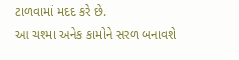ટાળવામાં મદદ કરે છે.
આ ચશ્મા અનેક કામોને સરળ બનાવશે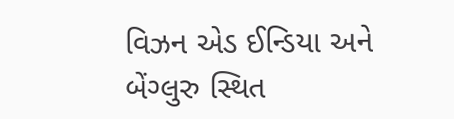વિઝન એડ ઈન્ડિયા અને બેંગ્લુરુ સ્થિત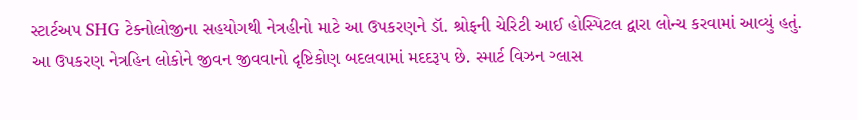સ્ટાર્ટઅપ SHG ટેક્નોલોજીના સહયોગથી નેત્રહીનો માટે આ ઉપકરણને ડૉ. શ્રોફની ચેરિટી આઈ હોસ્પિટલ દ્વારા લોન્ચ કરવામાં આવ્યું હતું. આ ઉપકરણ નેત્રહિન લોકોને જીવન જીવવાનો દૃષ્ટિકોણ બદલવામાં મદદરૂપ છે. સ્માર્ટ વિઝન ગ્લાસ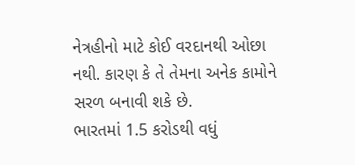નેત્રહીનો માટે કોઈ વરદાનથી ઓછા નથી. કારણ કે તે તેમના અનેક કામોને સરળ બનાવી શકે છે.
ભારતમાં 1.5 કરોડથી વધું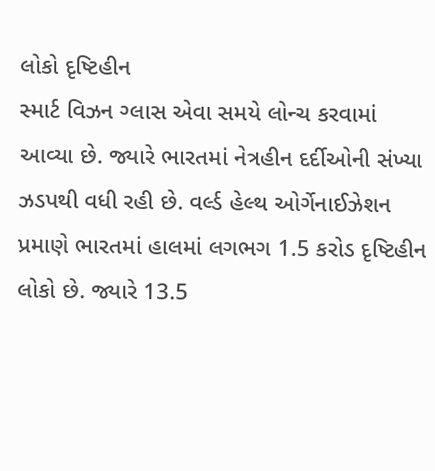લોકો દૃષ્ટિહીન
સ્માર્ટ વિઝન ગ્લાસ એવા સમયે લોન્ચ કરવામાં આવ્યા છે. જ્યારે ભારતમાં નેત્રહીન દર્દીઓની સંખ્યા ઝડપથી વધી રહી છે. વર્લ્ડ હેલ્થ ઓર્ગેનાઈઝેશન પ્રમાણે ભારતમાં હાલમાં લગભગ 1.5 કરોડ દૃષ્ટિહીન લોકો છે. જ્યારે 13.5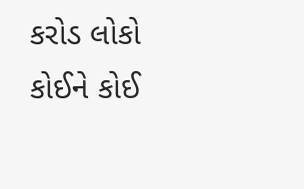કરોડ લોકો કોઈને કોઈ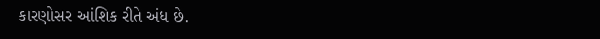કારણોસર આંશિક રીતે અંધ છે.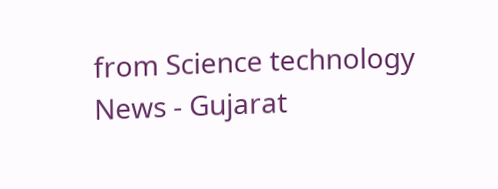from Science technology News - Gujarat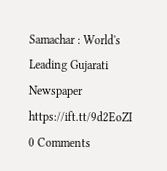Samachar : World's Leading Gujarati Newspaper https://ift.tt/9d2EoZI
0 Comments